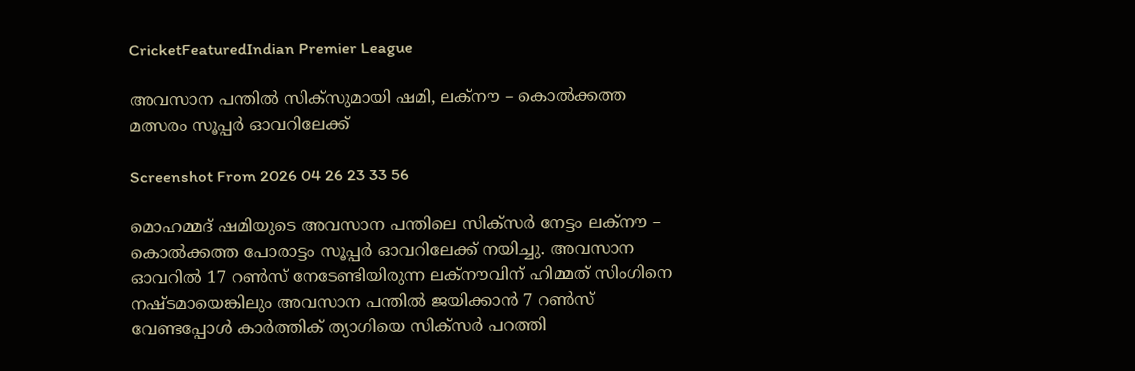CricketFeaturedIndian Premier League

അവസാന പന്തിൽ സിക്സുമായി ഷമി, ലക്നൗ – കൊൽക്കത്ത മത്സരം സൂപ്പര്‍ ഓവറിലേക്ക്

Screenshot From 2026 04 26 23 33 56

മൊഹമ്മദ് ഷമിയുടെ അവസാന പന്തിലെ സിക്സര്‍ നേട്ടം ലക്നൗ – കൊൽക്കത്ത പോരാട്ടം സൂപ്പര്‍ ഓവറിലേക്ക് നയിച്ചു. അവസാന ഓവറിൽ 17 റൺസ് നേടേണ്ടിയിരുന്ന ലക്നൗവിന് ഹിമ്മത് സിംഗിനെ നഷ്ടമായെങ്കിലും അവസാന പന്തിൽ ജയിക്കാന്‍ 7 റൺസ് വേണ്ടപ്പോള്‍ കാര്‍ത്തിക് ത്യാഗിയെ സിക്സര്‍ പറത്തി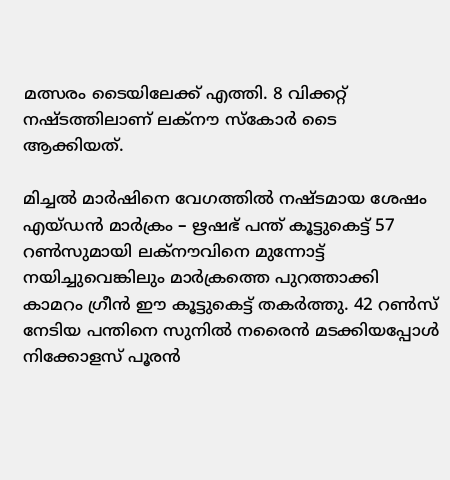മത്സരം ടൈയിലേക്ക് എത്തി. 8 വിക്കറ്റ് നഷ്ടത്തിലാണ് ലക്നൗ സ്കോര്‍ ടൈ ആക്കിയത്.

മിച്ചൽ മാര്‍ഷിനെ വേഗത്തിൽ നഷ്ടമായ ശേഷം എയ്ഡന്‍ മാര്‍ക്രം – ഋഷഭ് പന്ത് കൂട്ടുകെട്ട് 57 റൺസുമായി ലക്നൗവിനെ മുന്നോട്ട് നയിച്ചുവെങ്കിലും മാര്‍ക്രത്തെ പുറത്താക്കി കാമറം ഗ്രീന്‍ ഈ കൂട്ടുകെട്ട് തകര്‍ത്തു. 42 റൺസ് നേടിയ പന്തിനെ സുനിൽ നരൈന്‍ മടക്കിയപ്പോള്‍ നിക്കോളസ് പൂരന്‍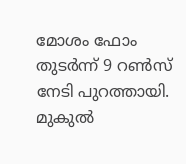മോശം ഫോം തുടര്‍ന്ന് 9 റൺസ് നേടി പുറത്തായി. മുകുൽ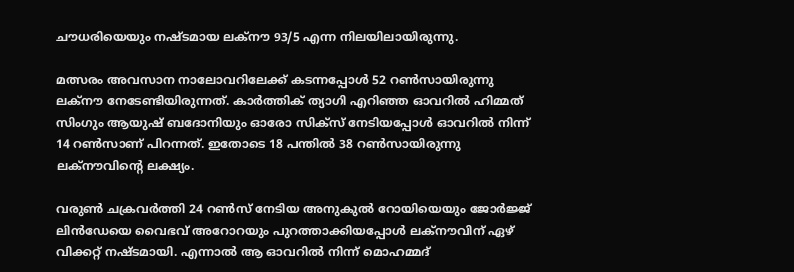ചൗധരിയെയും നഷ്ടമായ ലക്നൗ 93/5 എന്ന നിലയിലായിരുന്നു.

മത്സരം അവസാന നാലോവറിലേക്ക് കടന്നപ്പോള്‍ 52 റൺസായിരുന്നു ലക്നൗ നേടേണ്ടിയിരുന്നത്. കാര്‍ത്തിക് ത്യാഗി എറിഞ്ഞ ഓവറിൽ ഹിമ്മത് സിംഗും ആയുഷ് ബദോനിയും ഓരോ സിക്സ് നേടിയപ്പോള്‍ ഓവറിൽ നിന്ന് 14 റൺസാണ് പിറന്നത്. ഇതോടെ 18 പന്തിൽ 38 റൺസായിരുന്നു ലക്നൗവിന്റെ ലക്ഷ്യം.

വരുൺ ചക്രവര്‍ത്തി 24 റൺസ് നേടിയ അനുകുൽ റോയിയെയും ജോര്‍ജ്ജ് ലിന്‍ഡേയെ വൈഭവ് അറോറയും പുറത്താക്കിയപ്പോള്‍ ലക്നൗവിന് ഏഴ് വിക്കറ്റ് നഷ്ടമായി. എന്നാൽ ആ ഓവറിൽ നിന്ന് മൊഹമ്മദ്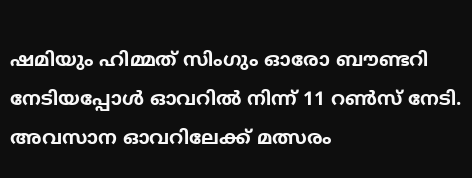ഷമിയും ഹിമ്മത് സിംഗും ഓരോ ബൗണ്ടറി നേടിയപ്പോള്‍ ഓവറിൽ നിന്ന് 11 റൺസ് നേടി. അവസാന ഓവറിലേക്ക് മത്സരം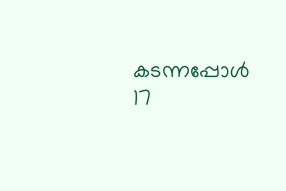കടന്നപ്പോള്‍ 17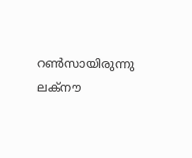റൺസായിരുന്നു ലക്നൗ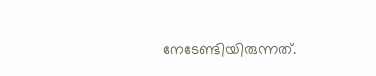നേടേണ്ടിയിരുന്നത്.